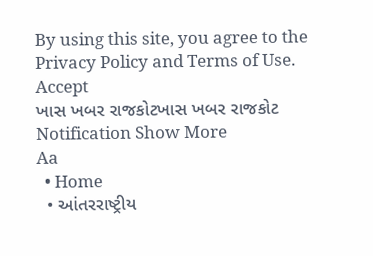By using this site, you agree to the Privacy Policy and Terms of Use.
Accept
ખાસ ખબર રાજકોટખાસ ખબર રાજકોટ
Notification Show More
Aa
  • Home
  • આંતરરાષ્ટ્રીય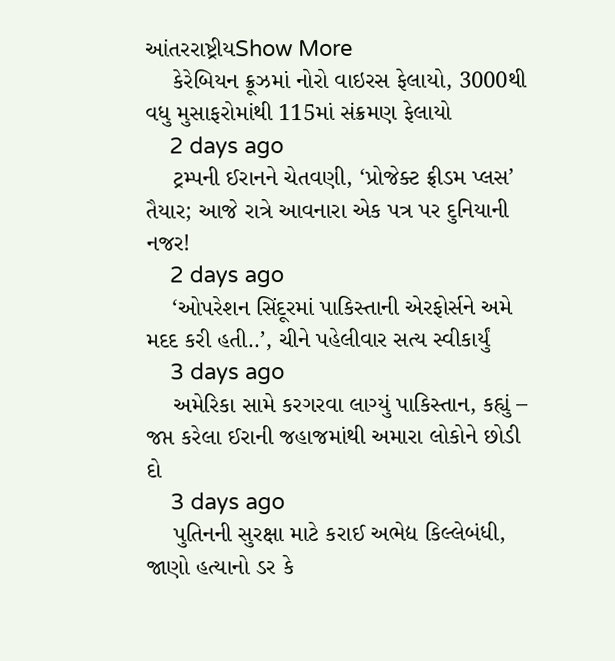આંતરરાષ્ટ્રીયShow More
    કેરેબિયન ક્રૂઝમાં નોરો વાઇરસ ફેલાયો, 3000થી વધુ મુસાફરોમાંથી 115માં સંક્રમણ ફેલાયો
    2 days ago
    ટ્રમ્પની ઈરાનને ચેતવણી, ‘પ્રોજેક્ટ ફ્રીડમ પ્લસ’ તૈયાર; આજે રાત્રે આવનારા એક પત્ર પર દુનિયાની નજર!
    2 days ago
    ‘ઓપરેશન સિંદૂરમાં પાકિસ્તાની એરફોર્સને અમે મદદ કરી હતી..’, ચીને પહેલીવાર સત્ય સ્વીકાર્યું
    3 days ago
    અમેરિકા સામે કરગરવા લાગ્યું પાકિસ્તાન, કહ્યું – જપ્ત કરેલા ઈરાની જહાજમાંથી અમારા લોકોને છોડી દો
    3 days ago
    પુતિનની સુરક્ષા માટે કરાઈ અભેદ્ય કિલ્લેબંધી, જાણો હત્યાનો ડર કે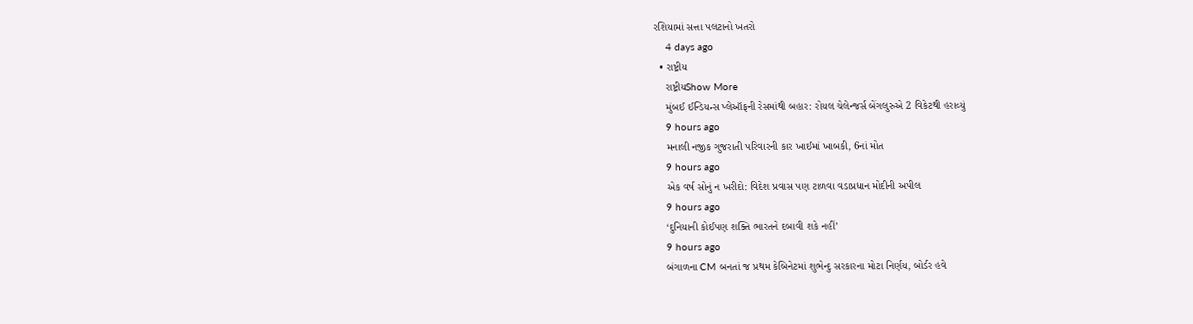રશિયામાં સત્તા પલટાનો ખતરો
    4 days ago
  • રાષ્ટ્રીય
    રાષ્ટ્રીયShow More
    મુંબઈ ઈન્ડિયન્સ પ્લેઑફની રેસમાંથી બહાર: રોયલ ચેલેન્જર્સ બેંગલુરુએ 2 વિકેટથી હરાવ્યું
    9 hours ago
    મનાલી નજીક ગુજરાતી પરિવારની કાર ખાઈમાં ખાબકી, 6નાં મોત
    9 hours ago
    એક વર્ષ સોનું ન ખરીદો: વિદેશ પ્રવાસ પણ ટાળવા વડાપ્રધાન મોદીની અપીલ
    9 hours ago
    ‘દુનિયાની કોઈપણ શક્તિ ભારતને દબાવી શકે નહીં’
    9 hours ago
    બંગાળના CM બનતાં જ પ્રથમ કેબિનેટમાં શુભેન્દુ સરકારના મોટા નિર્ણય, બોર્ડર હવે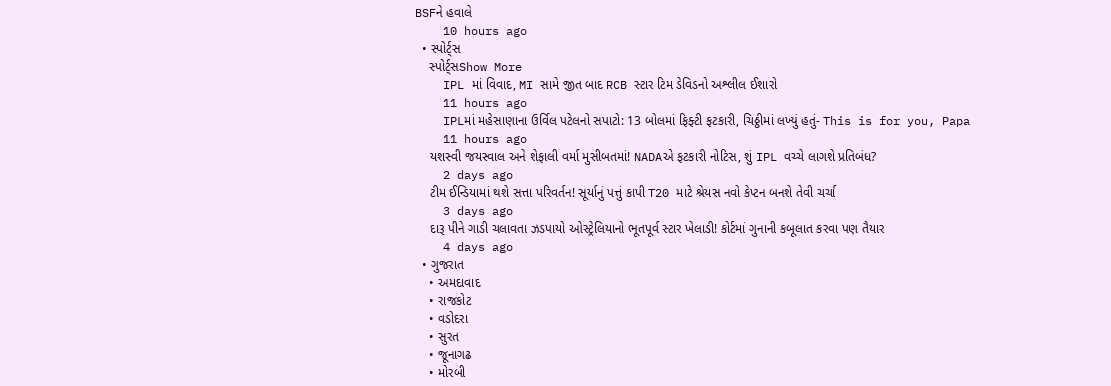BSFને હવાલે
    10 hours ago
  • સ્પોર્ટ્સ
    સ્પોર્ટ્સShow More
    IPL માં વિવાદ, MI સામે જીત બાદ RCB સ્ટાર ટિમ ડેવિડનો અશ્લીલ ઈશારો
    11 hours ago
    IPLમાં મહેસાણાના ઉર્વિલ પટેલનો સપાટો: 13 બોલમાં ફિફ્ટી ફટકારી, ચિઠ્ઠીમાં લખ્યું હતું- This is for you, Papa
    11 hours ago
    યશસ્વી જયસ્વાલ અને શેફાલી વર્મા મુસીબતમાં! NADAએ ફટકારી નોટિસ, શું IPL વચ્ચે લાગશે પ્રતિબંધ?
    2 days ago
    ટીમ ઈન્ડિયામાં થશે સત્તા પરિવર્તન! સૂર્યાનું પત્તું કાપી T20 માટે શ્રેયસ નવો કેપ્ટન બનશે તેવી ચર્ચા
    3 days ago
    દારૂ પીને ગાડી ચલાવતા ઝડપાયો ઓસ્ટ્રેલિયાનો ભૂતપૂર્વ સ્ટાર ખેલાડી! કોર્ટમાં ગુનાની કબૂલાત કરવા પણ તૈયાર
    4 days ago
  • ગુજરાત
    • અમદાવાદ
    • રાજકોટ
    • વડોદરા
    • સુરત
    • જૂનાગઢ
    • મોરબી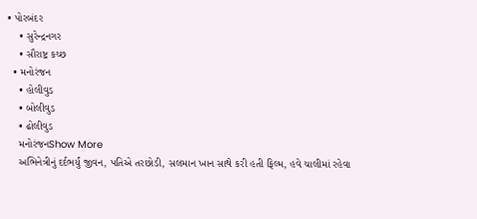• પોરબંદર
    • સુરેન્દ્રનગર
    • સૌરાષ્ટ્ર કચ્છ
  • મનોરંજન
    • હોલીવુડ
    • બોલીવુડ
    • ઢોલીવુડ
    મનોરંજનShow More
    અભિનેત્રીનું દર્દભર્યું જીવન, પતિએ તરછોડી, સલમાન ખાન સાથે કરી હતી ફિલ્મ, હવે ચાલીમાં રહેવા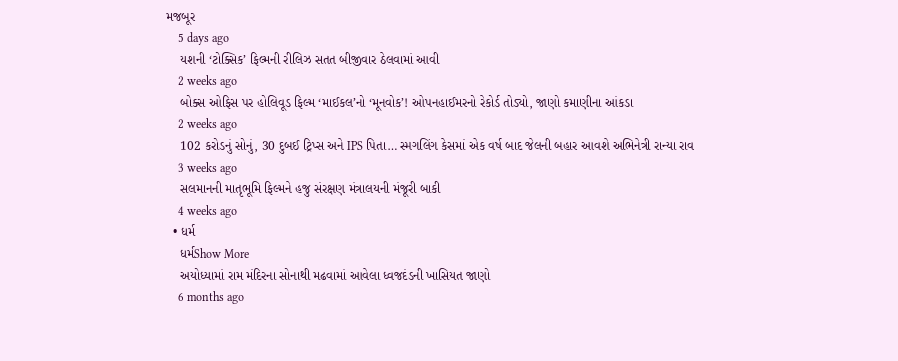મજબૂર
    5 days ago
    યશની ‘ટોક્સિક’ ફિલ્મની રીલિઝ સતત બીજીવાર ઠેલવામાં આવી
    2 weeks ago
    બોક્સ ઓફિસ પર હોલિવૂડ ફિલ્મ ‘માઈકલ’નો ‘મૂનવોક’! ઓપનહાઈમરનો રેકોર્ડ તોડ્યો, જાણો કમાણીના આંકડા
    2 weeks ago
    102 કરોડનું સોનું, 30 દુબઈ ટ્રિપ્સ અને IPS પિતા… સ્મગલિંગ કેસમાં એક વર્ષ બાદ જેલની બહાર આવશે અભિનેત્રી રાન્યા રાવ
    3 weeks ago
    સલમાનની માતૃભૂમિ ફિલ્મને હજુ સંરક્ષણ મંત્રાલયની મંજૂરી બાકી
    4 weeks ago
  • ધર્મ
    ધર્મShow More
    અયોધ્યામાં રામ મંદિરના સોનાથી મઢવામાં આવેલા ધ્વજદંડની ખાસિયત જાણો
    6 months ago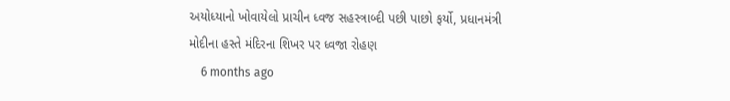અયોધ્યાનો ખોવાયેલો પ્રાચીન ધ્વજ સહસ્ત્રાબ્દી પછી પાછો ફર્યો, પ્રધાનમંત્રી મોદીના હસ્તે મંદિરના શિખર પર ધ્વજા રોહણ
    6 months ago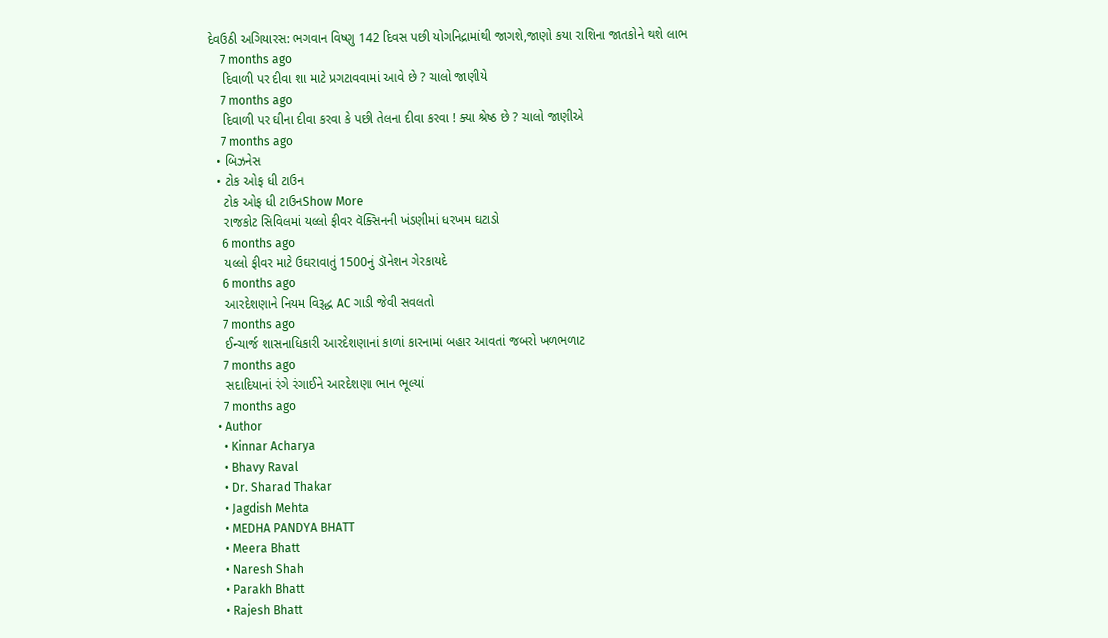દેવઉઠી અગિયારસ: ભગવાન વિષ્ણુ 142 દિવસ પછી યોગનિદ્રામાંથી જાગશે,જાણો કયા રાશિના જાતકોને થશે લાભ
    7 months ago
    દિવાળી પર દીવા શા માટે પ્રગટાવવામાં આવે છે ? ચાલો જાણીયે
    7 months ago
    દિવાળી પર ઘીના દીવા કરવા કે પછી તેલના દીવા કરવા ! ક્યા શ્રેષ્ઠ છે ? ચાલો જાણીએ
    7 months ago
  • બિઝનેસ
  • ટોક ઓફ ધી ટાઉન
    ટોક ઓફ ધી ટાઉનShow More
    રાજકોટ સિવિલમાં યલ્લો ફીવર વૅક્સિનની ખંડણીમાં ધરખમ ઘટાડો
    6 months ago
    યલ્લો ફીવર માટે ઉઘરાવાતું 1500નું ડૉનેશન ગેરકાયદે
    6 months ago
    આરદેશણાને નિયમ વિરૂદ્ધ AC ગાડી જેવી સવલતો
    7 months ago
    ઈન્ચાર્જ શાસનાધિકારી આરદેશણાનાં કાળાં કારનામાં બહાર આવતાં જબરો ખળભળાટ
    7 months ago
    સદાદિયાનાં રંગે રંગાઈને આરદેશણા ભાન ભૂલ્યાં
    7 months ago
  • Author
    • Kinnar Acharya
    • Bhavy Raval
    • Dr. Sharad Thakar
    • Jagdish Mehta
    • MEDHA PANDYA BHATT
    • Meera Bhatt
    • Naresh Shah
    • Parakh Bhatt
    • Rajesh Bhatt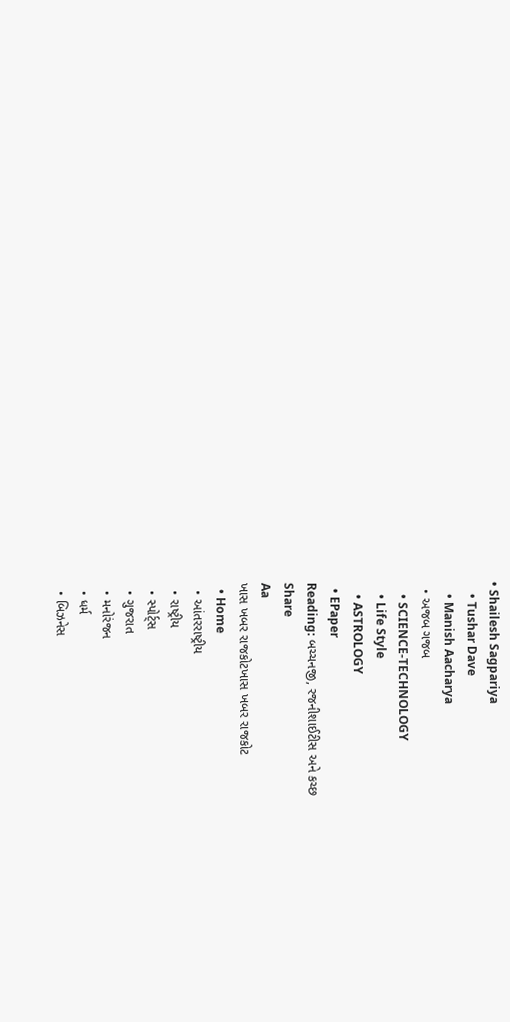• Shailesh Sagpariya
    • Tushar Dave
    • Manish Aacharya
  • અજબ ગજબ
    • SCIENCE-TECHNOLOGY
    • Life Style
    • ASTROLOGY
  • EPaper
Reading: બચ્ચનજી, રજનીશાઈટીસ અને કચ્છ
Share
Aa
ખાસ ખબર રાજકોટખાસ ખબર રાજકોટ
  • Home
  • આંતરરાષ્ટ્રીય
  • રાષ્ટ્રીય
  • સ્પોર્ટ્સ
  • ગુજરાત
  • મનોરંજન
  • ધર્મ
  • બિઝનેસ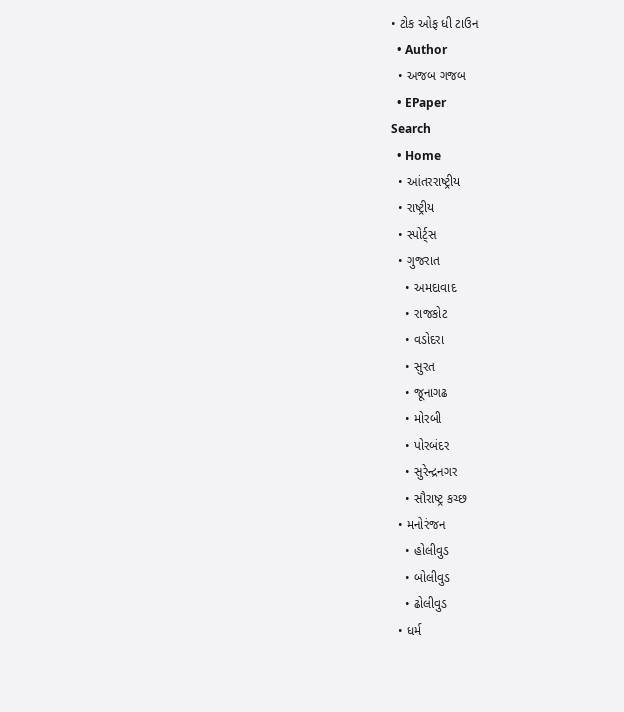• ટોક ઓફ ધી ટાઉન
  • Author
  • અજબ ગજબ
  • EPaper
Search
  • Home
  • આંતરરાષ્ટ્રીય
  • રાષ્ટ્રીય
  • સ્પોર્ટ્સ
  • ગુજરાત
    • અમદાવાદ
    • રાજકોટ
    • વડોદરા
    • સુરત
    • જૂનાગઢ
    • મોરબી
    • પોરબંદર
    • સુરેન્દ્રનગર
    • સૌરાષ્ટ્ર કચ્છ
  • મનોરંજન
    • હોલીવુડ
    • બોલીવુડ
    • ઢોલીવુડ
  • ધર્મ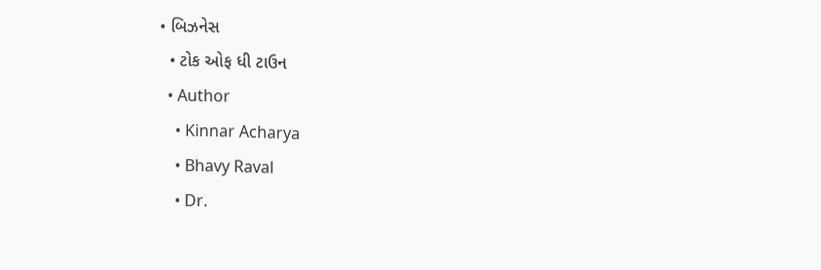• બિઝનેસ
  • ટોક ઓફ ધી ટાઉન
  • Author
    • Kinnar Acharya
    • Bhavy Raval
    • Dr.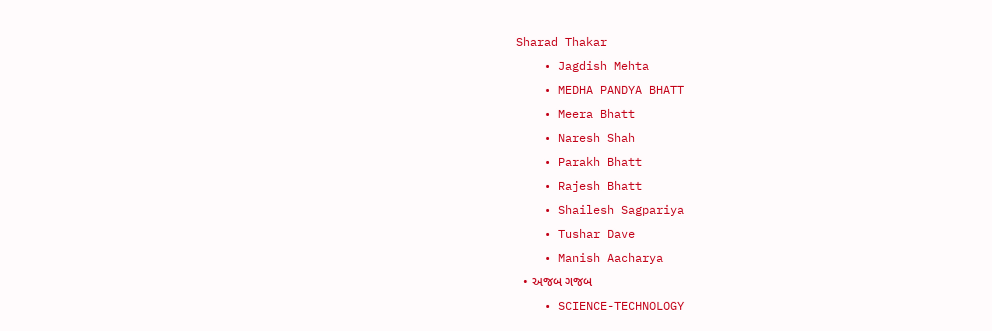Sharad Thakar
    • Jagdish Mehta
    • MEDHA PANDYA BHATT
    • Meera Bhatt
    • Naresh Shah
    • Parakh Bhatt
    • Rajesh Bhatt
    • Shailesh Sagpariya
    • Tushar Dave
    • Manish Aacharya
  • અજબ ગજબ
    • SCIENCE-TECHNOLOGY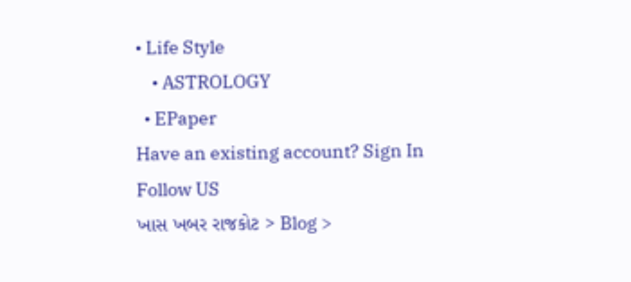• Life Style
    • ASTROLOGY
  • EPaper
Have an existing account? Sign In
Follow US
ખાસ ખબર રાજકોટ > Blog >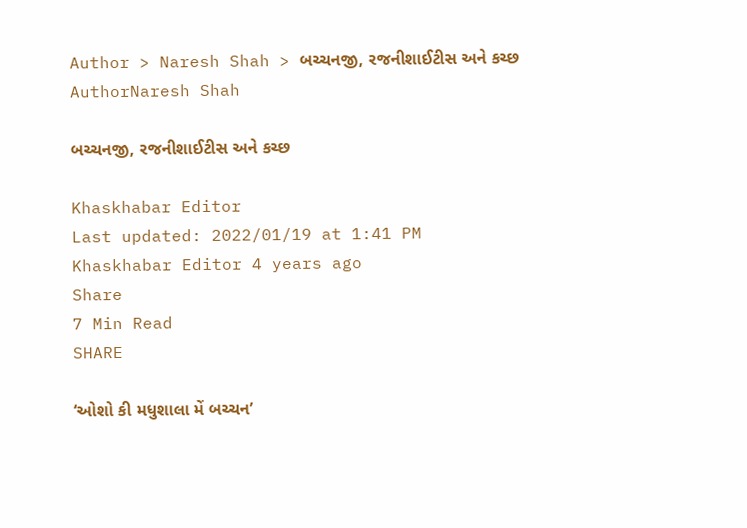Author > Naresh Shah > બચ્ચનજી, રજનીશાઈટીસ અને કચ્છ
AuthorNaresh Shah

બચ્ચનજી, રજનીશાઈટીસ અને કચ્છ

Khaskhabar Editor
Last updated: 2022/01/19 at 1:41 PM
Khaskhabar Editor 4 years ago
Share
7 Min Read
SHARE

‘ઓશો કી મધુશાલા મેં બચ્ચન’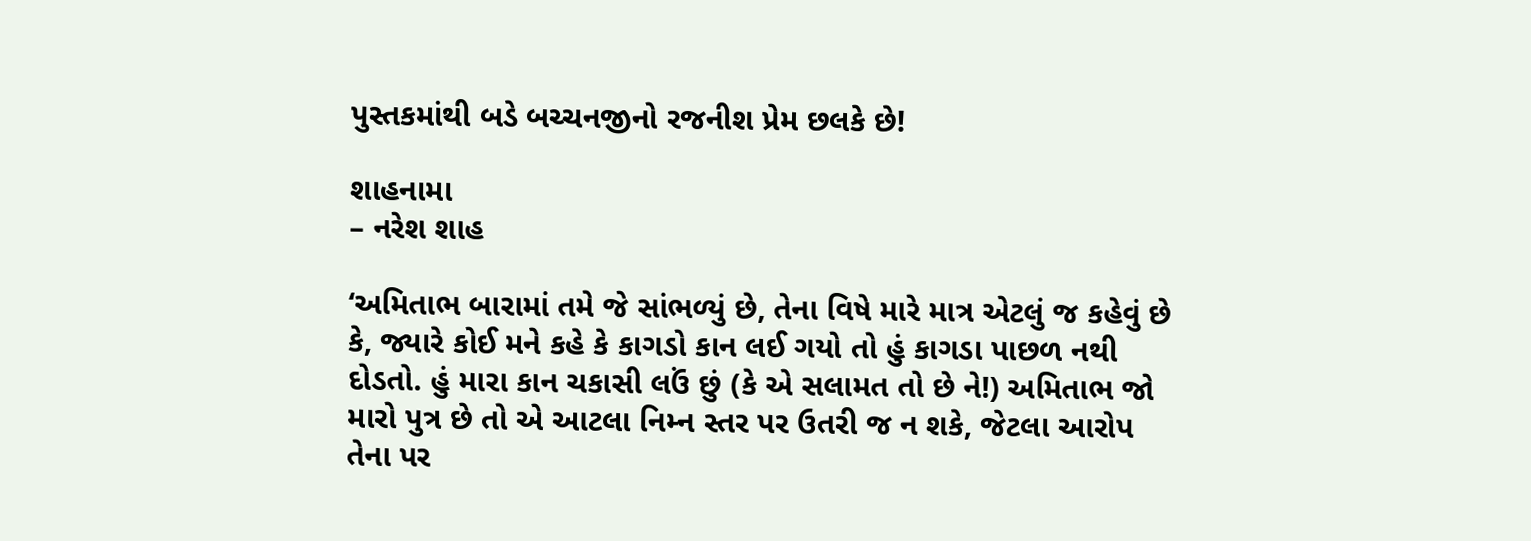પુસ્તકમાંથી બડે બચ્ચનજીનો રજનીશ પ્રેમ છલકે છે!

શાહનામા
– નરેશ શાહ

‘અમિતાભ બારામાં તમે જે સાંભળ્યું છે, તેના વિષે મારે માત્ર એટલું જ કહેવું છે કે, જ્યારે કોઈ મને કહે કે કાગડો કાન લઈ ગયો તો હું કાગડા પાછળ નથી દોડતો. હું મારા કાન ચકાસી લઉં છું (કે એ સલામત તો છે ને!) અમિતાભ જો મારો પુત્ર છે તો એ આટલા નિમ્ન સ્તર પર ઉતરી જ ન શકે, જેટલા આરોપ તેના પર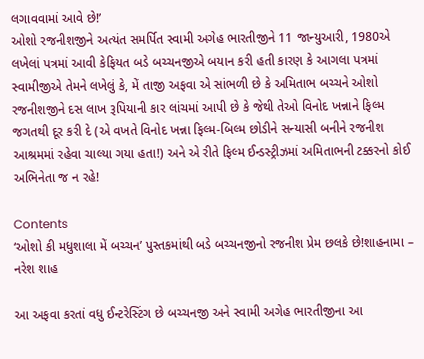લગાવવામાં આવે છે!’
ઓશો રજનીશજીને અત્યંત સમર્પિત સ્વામી અગેહ ભારતીજીને 11 જાન્યુઆરી, 1980એ લખેલાં પત્રમાં આવી કેફિયત બડે બચ્ચનજીએ બયાન કરી હતી કારણ કે આગલા પત્રમાં સ્વામીજીએ તેમને લખેલું કે, મેં તાજી અફવા એ સાંભળી છે કે અમિતાભ બચ્ચને ઓશો રજનીશજીને દસ લાખ રૂપિયાની કાર લાંચમાં આપી છે કે જેથી તેઓ વિનોદ ખન્નાને ફિલ્મ જગતથી દૂર કરી દે (એ વખતે વિનોદ ખન્ના ફિલ્મ-બિલ્મ છોડીને સન્યાસી બનીને રજનીશ આશ્રમમાં રહેવા ચાલ્યા ગયા હતા!) અને એ રીતે ફિલ્મ ઈન્ડસ્ટ્રીઝમાં અમિતાભની ટક્કરનો કોઈ અભિનેતા જ ન રહે!

Contents
‘ઓશો કી મધુશાલા મેં બચ્ચન’ પુસ્તકમાંથી બડે બચ્ચનજીનો રજનીશ પ્રેમ છલકે છે!શાહનામા – નરેશ શાહ

આ અફવા કરતાં વધુ ઈન્ટરેસ્ટિંગ છે બચ્ચનજી અને સ્વામી અગેહ ભારતીજીના આ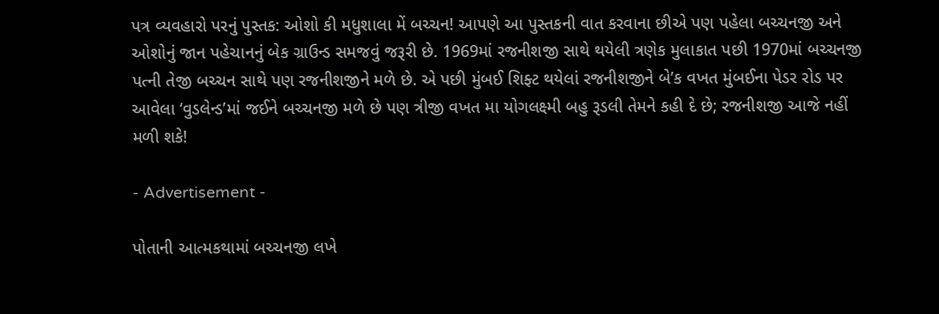પત્ર વ્યવહારો પરનું પુસ્તક: ઓશો કી મધુશાલા મેં બચ્ચન! આપણે આ પુસ્તકની વાત કરવાના છીએ પણ પહેલા બચ્ચનજી અને ઓશોનું જાન પહેચાનનું બેક ગ્રાઉન્ડ સમજવું જરૂરી છે. 1969માં રજનીશજી સાથે થયેલી ત્રણેક મુલાકાત પછી 1970માં બચ્ચનજી પત્ની તેજી બચ્ચન સાથે પણ રજનીશજીને મળે છે. એ પછી મુંબઈ શિફ્ટ થયેલાં રજનીશજીને બે’ક વખત મુંબઈના પેડર રોડ પર આવેલા ‘વુડલેન્ડ’માં જઈને બચ્ચનજી મળે છે પણ ત્રીજી વખત મા યોગલક્ષ્મી બહુ રૂડલી તેમને કહી દે છે; રજનીશજી આજે નહીં મળી શકે!

- Advertisement -

પોતાની આત્મકથામાં બચ્ચનજી લખે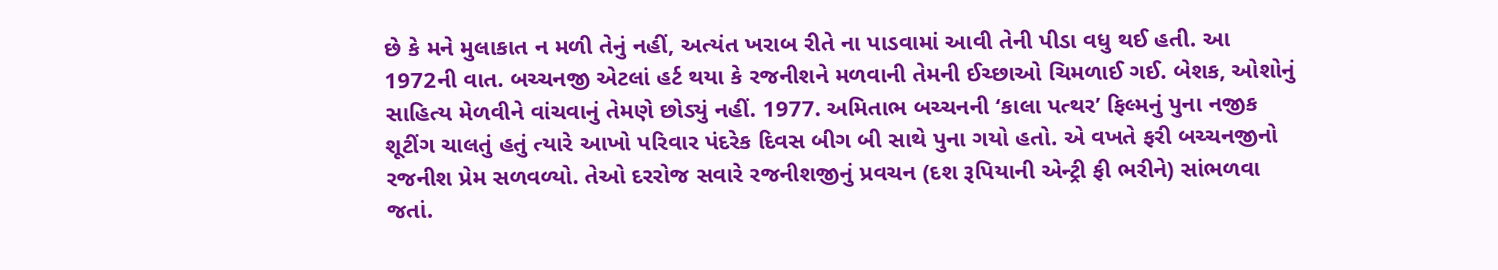છે કે મને મુલાકાત ન મળી તેનું નહીં, અત્યંત ખરાબ રીતે ના પાડવામાં આવી તેની પીડા વધુ થઈ હતી. આ 1972ની વાત. બચ્ચનજી એટલાં હર્ટ થયા કે રજનીશને મળવાની તેમની ઈચ્છાઓ ચિમળાઈ ગઈ. બેશક, ઓશોનું સાહિત્ય મેળવીને વાંચવાનું તેમણે છોડ્યું નહીં. 1977. અમિતાભ બચ્ચનની ‘કાલા પત્થર’ ફિલ્મનું પુના નજીક શૂટીંગ ચાલતું હતું ત્યારે આખો પરિવાર પંદરેક દિવસ બીગ બી સાથે પુના ગયો હતો. એ વખતે ફરી બચ્ચનજીનો રજનીશ પ્રેમ સળવળ્યો. તેઓ દરરોજ સવારે રજનીશજીનું પ્રવચન (દશ રૂપિયાની એન્ટ્રી ફી ભરીને) સાંભળવા જતાં.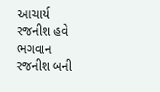આચાર્ય રજનીશ હવે ભગવાન રજનીશ બની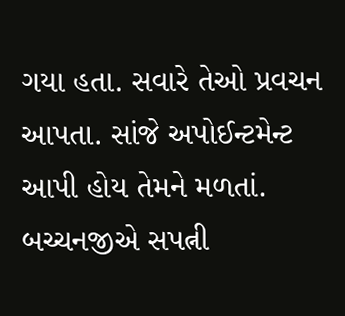ગયા હતા. સવારે તેઓ પ્રવચન આપતા. સાંજે અપોઈન્ટમેન્ટ આપી હોય તેમને મળતાં. બચ્ચનજીએ સપત્ની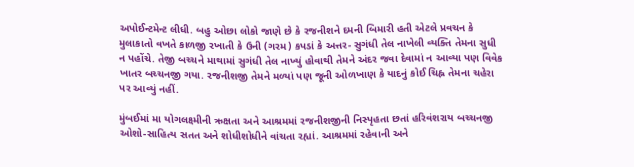અપોઈન્ટમેન્ટ લીધી. બહુ ઓછા લોકો જાણે છે કે રજનીશને દમની બિમારી હતી એટલે પ્રવચન કે મુલાકાતો વખતે કાળજી રખાતી કે ઉની (ગરમ) કપડાં કે અત્તર- સુગંધી તેલ નાખેલી વ્યક્તિ તેમના સુધી ન પહોંચે. તેજી બચ્ચને માથામાં સુગંધી તેલ નાખ્યું હોવાથી તેમને અંદર જવા દેવામાં ન આવ્યા પણ વિવેક ખાતર બચ્ચનજી ગયા. રજનીશજી તેમને મળ્યાં પણ જૂની ઓળખાણ કે યાદનું કોઈ ચિહ્ન તેમના ચહેરા પર આવ્યું નહીં.

મુંબઈમાં મા યોગલક્ષ્મીની ઋક્ષતા અને આશ્રમમાં રજનીશજીની નિસ્પૃહતા છતાં હરિવંશરાય બચ્ચનજી ઓશો-સાહિત્ય સતત અને શોધીશોધીને વાંચતા રહ્યાં. આશ્રમમાં રહેવાની અને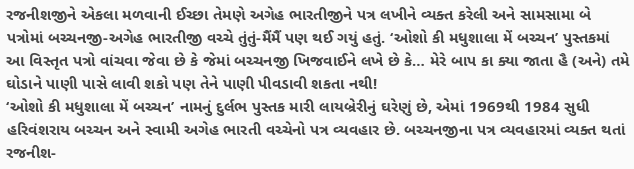રજનીશજીને એકલા મળવાની ઈચ્છા તેમણે અગેહ ભારતીજીને પત્ર લખીને વ્યક્ત કરેલી અને સામસામા બે પત્રોમાં બચ્ચનજી-અગેહ ભારતીજી વચ્ચે તુંતું-મૈંમૈં પણ થઈ ગયું હતું. ‘ઓશો કી મધુશાલા મેં બચ્ચન’ પુસ્તકમાં આ વિસ્તૃત પત્રો વાંચવા જેવા છે કે જેમાં બચ્ચનજી ખિજવાઈને લખે છે કે… મેરે બાપ કા ક્યા જાતા હૈ (અને) તમે ઘોડાને પાણી પાસે લાવી શકો પણ તેને પાણી પીવડાવી શકતા નથી!
‘ઓશો કી મધુશાલા મેં બચ્ચન’ નામનું દુર્લભ પુસ્તક મારી લાયબ્રેરીનું ઘરેણું છે, એમાં 1969થી 1984 સુધી હરિવંશરાય બચ્ચન અને સ્વામી અગેહ ભારતી વચ્ચેનો પત્ર વ્યવહાર છે. બચ્ચનજીના પત્ર વ્યવહારમાં વ્યક્ત થતાં રજનીશ-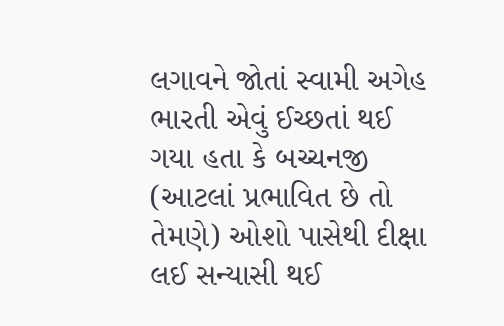લગાવને જોતાં સ્વામી અગેહ ભારતી એવું ઈચ્છતાં થઈ ગયા હતા કે બચ્ચનજી (આટલાં પ્રભાવિત છે તો તેમણે) ઓશો પાસેથી દીક્ષા લઈ સન્યાસી થઈ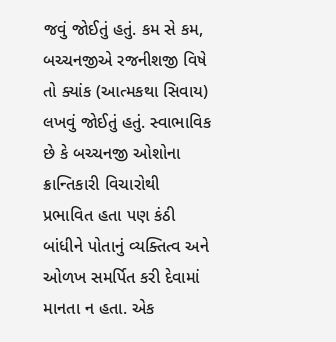જવું જોઈતું હતું. કમ સે કમ, બચ્ચનજીએ રજનીશજી વિષે તો ક્યાંક (આત્મકથા સિવાય) લખવું જોઈતું હતું. સ્વાભાવિક છે કે બચ્ચનજી ઓશોના ક્રાન્તિકારી વિચારોથી પ્રભાવિત હતા પણ કંઠી બાંધીને પોતાનું વ્યક્તિત્વ અને ઓળખ સમર્પિત કરી દેવામાં માનતા ન હતા. એક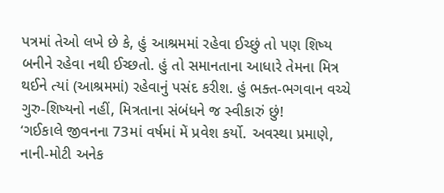પત્રમાં તેઓ લખે છે કે, હું આશ્રમમાં રહેવા ઈચ્છું તો પણ શિષ્ય બનીને રહેવા નથી ઈચ્છતો. હું તો સમાનતાના આધારે તેમના મિત્ર થઈને ત્યાં (આશ્રમમાં) રહેવાનું પસંદ કરીશ. હું ભક્ત-ભગવાન વચ્ચે ગુરુ-શિષ્યનો નહીં, મિત્રતાના સંબંધને જ સ્વીકારું છું!
‘ગઈકાલે જીવનના 73માં વર્ષમાં મેં પ્રવેશ કર્યો. અવસ્થા પ્રમાણે, નાની-મોટી અનેક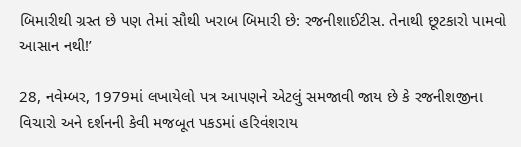બિમારીથી ગ્રસ્ત છે પણ તેમાં સૌથી ખરાબ બિમારી છે: રજનીશાઈટીસ. તેનાથી છૂટકારો પામવો આસાન નથી!’

28, નવેમ્બર, 1979માં લખાયેલો પત્ર આપણને એટલું સમજાવી જાય છે કે રજનીશજીના વિચારો અને દર્શનની કેવી મજબૂત પકડમાં હરિવંશરાય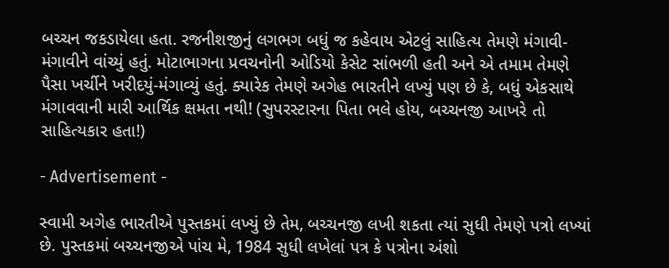બચ્ચન જકડાયેલા હતા. રજનીશજીનું લગભગ બધું જ કહેવાય એટલું સાહિત્ય તેમણે મંગાવી-મંગાવીને વાંચ્યું હતું. મોટાભાગના પ્રવચનોની ઓડિયો કેસેટ સાંભળી હતી અને એ તમામ તેમણે પૈસા ખર્ચીને ખરીદયું-મંગાવ્યું હતું. ક્યારેક તેમણે અગેહ ભારતીને લખ્યું પણ છે કે, બધું એકસાથે મંગાવવાની મારી આર્થિક ક્ષમતા નથી! (સુપરસ્ટારના પિતા ભલે હોય, બચ્ચનજી આખરે તો સાહિત્યકાર હતા!)

- Advertisement -

સ્વામી અગેહ ભારતીએ પુસ્તકમાં લખ્યું છે તેમ, બચ્ચનજી લખી શકતા ત્યાં સુધી તેમણે પત્રો લખ્યાં છે. પુસ્તકમાં બચ્ચનજીએ પાંચ મે, 1984 સુધી લખેલાં પત્ર કે પત્રોના અંશો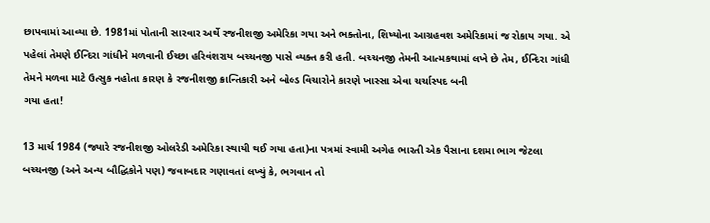છાપવામાં આવ્યા છે. 1981માં પોતાની સારવાર અર્થે રજનીશજી અમેરિકા ગયા અને ભક્તોના, શિષ્યોના આગ્રહવશ અમેરિકામાં જ રોકાય ગયા. એ પહેલાં તેમણે ઈન્દિરા ગાંધીને મળવાની ઈચ્છા હરિવંશરાય બચ્ચનજી પાસે વ્યક્ત કરી હતી. બચ્ચનજી તેમની આત્મકથામાં લખે છે તેમ, ઈન્દિરા ગાંધી તેમને મળવા માટે ઉત્સુક નહોતા કારણ કે રજનીશજી ક્રાન્તિકારી અને બોલ્ડ વિચારોને કારણે ખાસ્સા એવા ચર્ચાસ્પદ બની
ગયા હતા!

13 માર્ચ 1984 (જ્યારે રજનીશજી ઓલરેડી અમેરિકા સ્થાયી થઈ ગયા હતા)ના પત્રમાં સ્વામી અગેહ ભારતી એક પૈસાના દશમા ભાગ જેટલા બચ્ચનજી (અને અન્ય બૌદ્ધિકોને પણ) જવાબદાર ગણાવતાં લખ્યું કે, ભગવાન તો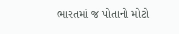ભારતમાં જ પોતાનો મોટો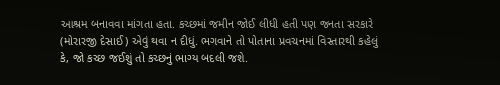આશ્રમ બનાવવા માંગતા હતા. કચ્છમાં જમીન જોઈ લીધી હતી પણ જનતા સરકારે (મોરારજી દેસાઈ) એવું થવા ન દીધું. ભગવાને તો પોતાના પ્રવચનમાં વિસ્તારથી કહેલું કે, જો કચ્છ જઈશું તો કચ્છનું ભાગ્ય બદલી જશે.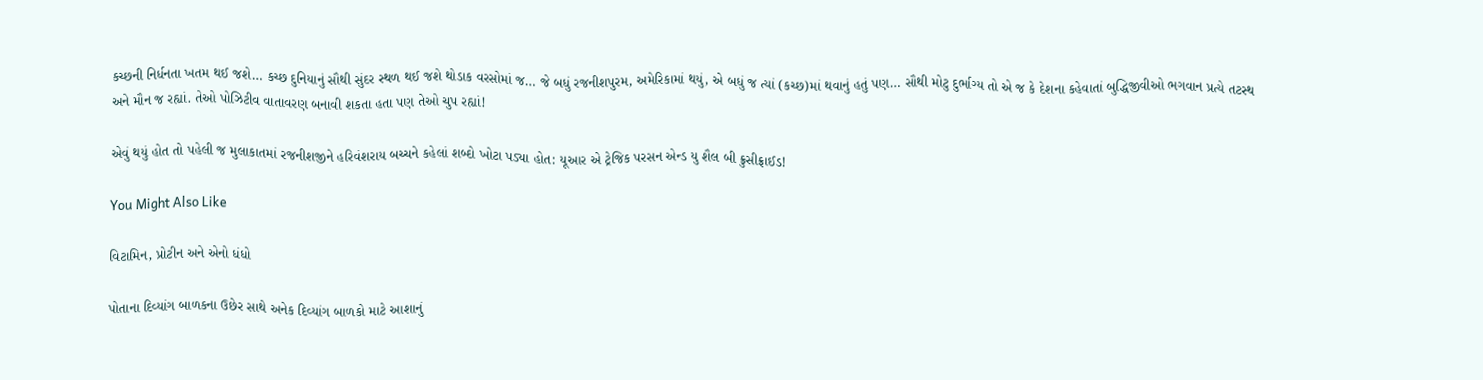કચ્છની નિર્ધનતા ખતમ થઈ જશે… કચ્છ દુનિયાનું સૌથી સુંદર સ્થળ થઈ જશે થોડાક વરસોમાં જ… જે બધું રજનીશપુરમ, અમેરિકામાં થયું, એ બધું જ ત્યાં (કચ્છ)માં થવાનું હતું પણ… સૌથી મોટુ દુર્ભાગ્ય તો એ જ કે દેશના કહેવાતાં બુદ્ધિજીવીઓ ભગવાન પ્રત્યે તટસ્થ અને મૌન જ રહ્યાં. તેઓ પોઝિટીવ વાતાવરણ બનાવી શકતા હતા પણ તેઓ ચુપ રહ્યાં!

એવું થયું હોત તો પહેલી જ મુલાકાતમાં રજનીશજીને હરિવંશરાય બચ્ચને કહેલાં શબ્દો ખોટા પડ્યા હોત: યૂઆર એ ટ્રેજિક પરસન એન્ડ યુ શૈલ બી ક્રુસીફ્રાઈડ!

You Might Also Like

વિટામિન, પ્રોટીન અને એનો ધંધો

પોતાના દિવ્યાંગ બાળકના ઉછેર સાથે અનેક દિવ્યાંગ બાળકો માટે આશાનું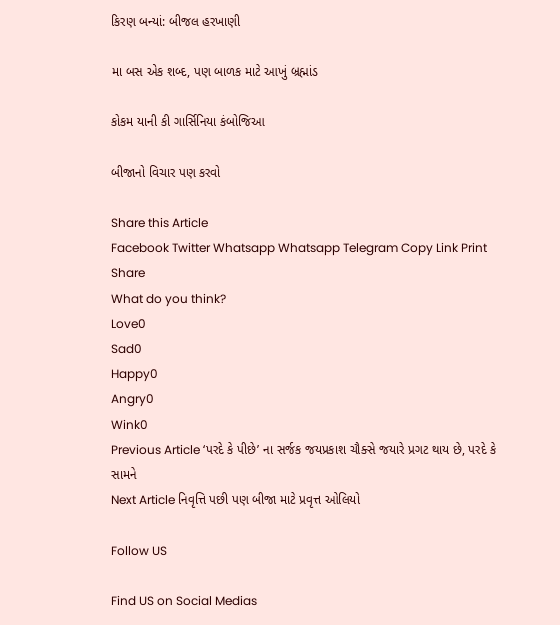કિરણ બન્યાં: બીજલ હરખાણી

મા બસ એક શબ્દ, પણ બાળક માટે આખું બ્રહ્માંડ

કોકમ યાની કી ગાર્સિનિયા કંબોજિઆ

બીજાનો વિચાર પણ કરવો

Share this Article
Facebook Twitter Whatsapp Whatsapp Telegram Copy Link Print
Share
What do you think?
Love0
Sad0
Happy0
Angry0
Wink0
Previous Article ‘પરદે કે પીછે’ ના સર્જક જયપ્રકાશ ચૌક્સે જયારે પ્રગટ થાય છે, પરદે કે સામને
Next Article નિવૃત્તિ પછી પણ બીજા માટે પ્રવૃત્ત ઓલિયો

Follow US

Find US on Social Medias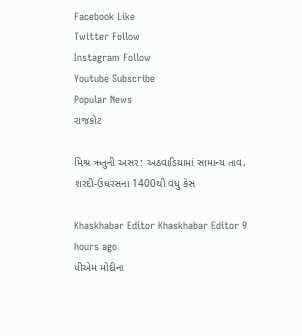Facebook Like
Twitter Follow
Instagram Follow
Youtube Subscribe
Popular News
રાજકોટ

મિશ્ર ઋતુની અસર: અઠવાડિયામાં સામાન્ય તાવ, શરદી-ઉધરસના 1400થી વધુ કેસ

Khaskhabar Editor Khaskhabar Editor 9 hours ago
પીએમ મોદીના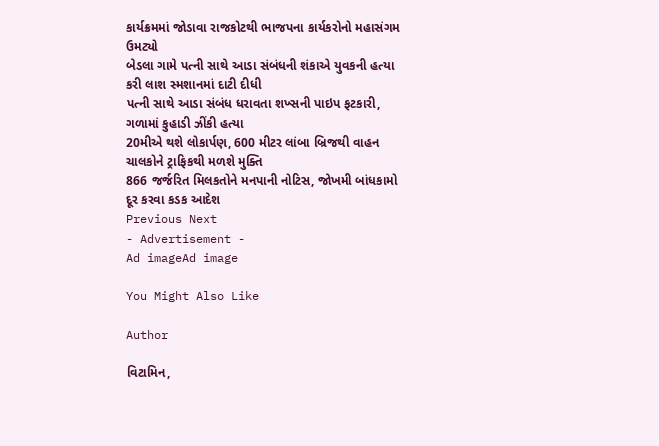કાર્યક્રમમાં જોડાવા રાજકોટથી ભાજપના કાર્યકરોનો મહાસંગમ ઉમટ્યો
બેડલા ગામે પત્ની સાથે આડા સંબંધની શંકાએ યુવકની હત્યા કરી લાશ સ્મશાનમાં દાટી દીધી
પત્ની સાથે આડા સંબંધ ધરાવતા શખ્સની પાઇપ ફટકારી, ગળામાં કુહાડી ઝીંકી હત્યા
20મીએ થશે લોકાર્પણ, 600 મીટર લાંબા બ્રિજથી વાહન ચાલકોને ટ્રાફિકથી મળશે મુક્તિ
866 જર્જરિત મિલકતોને મનપાની નોટિસ, જોખમી બાંધકામો દૂર કરવા કડક આદેશ
Previous Next
- Advertisement -
Ad imageAd image

You Might Also Like

Author

વિટામિન,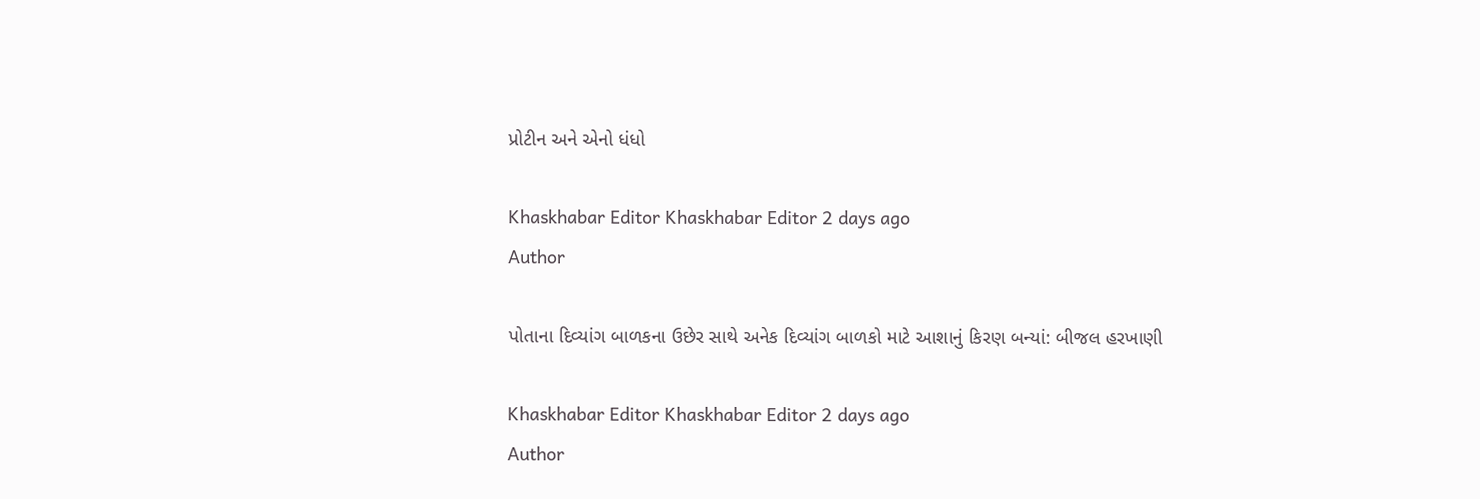પ્રોટીન અને એનો ધંધો

Khaskhabar Editor Khaskhabar Editor 2 days ago
Author

પોતાના દિવ્યાંગ બાળકના ઉછેર સાથે અનેક દિવ્યાંગ બાળકો માટે આશાનું કિરણ બન્યાં: બીજલ હરખાણી

Khaskhabar Editor Khaskhabar Editor 2 days ago
Author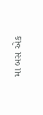મા બસ એક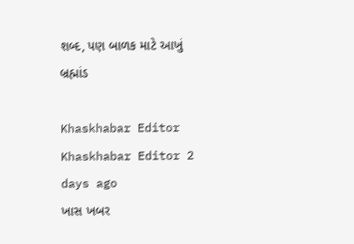શબ્દ, પણ બાળક માટે આખું બ્રહ્માંડ

Khaskhabar Editor Khaskhabar Editor 2 days ago
ખાસ ખબર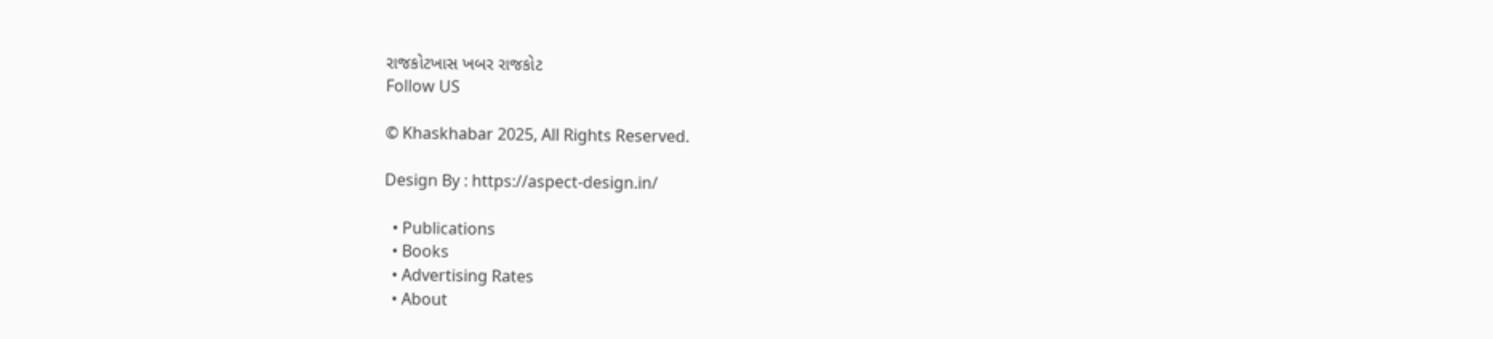રાજકોટખાસ ખબર રાજકોટ
Follow US

© Khaskhabar 2025, All Rights Reserved.

Design By : https://aspect-design.in/

  • Publications
  • Books
  • Advertising Rates
  • About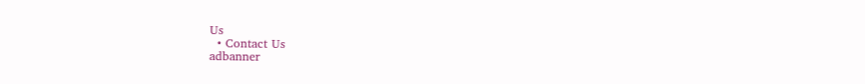Us
  • Contact Us
adbanner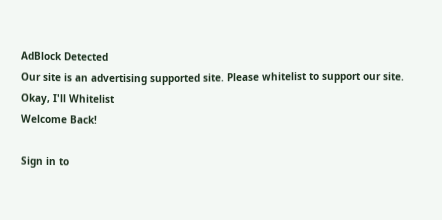AdBlock Detected
Our site is an advertising supported site. Please whitelist to support our site.
Okay, I'll Whitelist
Welcome Back!

Sign in to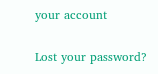your account

Lost your password?